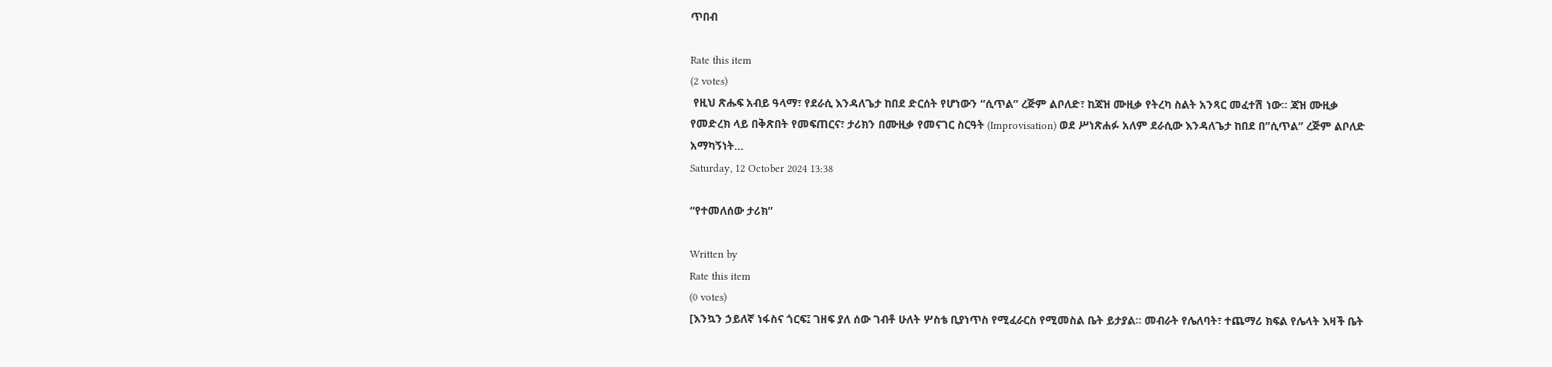ጥበብ

Rate this item
(2 votes)
 የዚህ ጽሑፍ አብይ ዓላማ፣ የደራሲ እንዳለጌታ ከበደ ድርሰት የሆነውን “ሲጥል” ረጅም ልቦለድ፣ ከጃዝ ሙዚቃ የትረካ ስልት አንጻር መፈተሽ ነው። ጃዝ ሙዚቃ የመድረክ ላይ በቅጽበት የመፍጠርና፣ ታሪክን በሙዚቃ የመናገር ስርዓት (Improvisation) ወደ ሥነጽሐፉ አለም ደራሲው እንዳለጌታ ከበደ በ”ሲጥል” ረጅም ልቦለድ አማካኝነት…
Saturday, 12 October 2024 13:38

“የተመለሰው ታሪክ”

Written by
Rate this item
(0 votes)
[እንኳን ኃይለኛ ነፋስና ጎርፍ፤ ገዘፍ ያለ ሰው ገብቶ ሁለት ሦስቴ ቢያነጥስ የሚፈራርስ የሚመስል ቤት ይታያል። መብራት የሌለባት፣ ተጨማሪ ክፍል የሌላት እዛች ቤት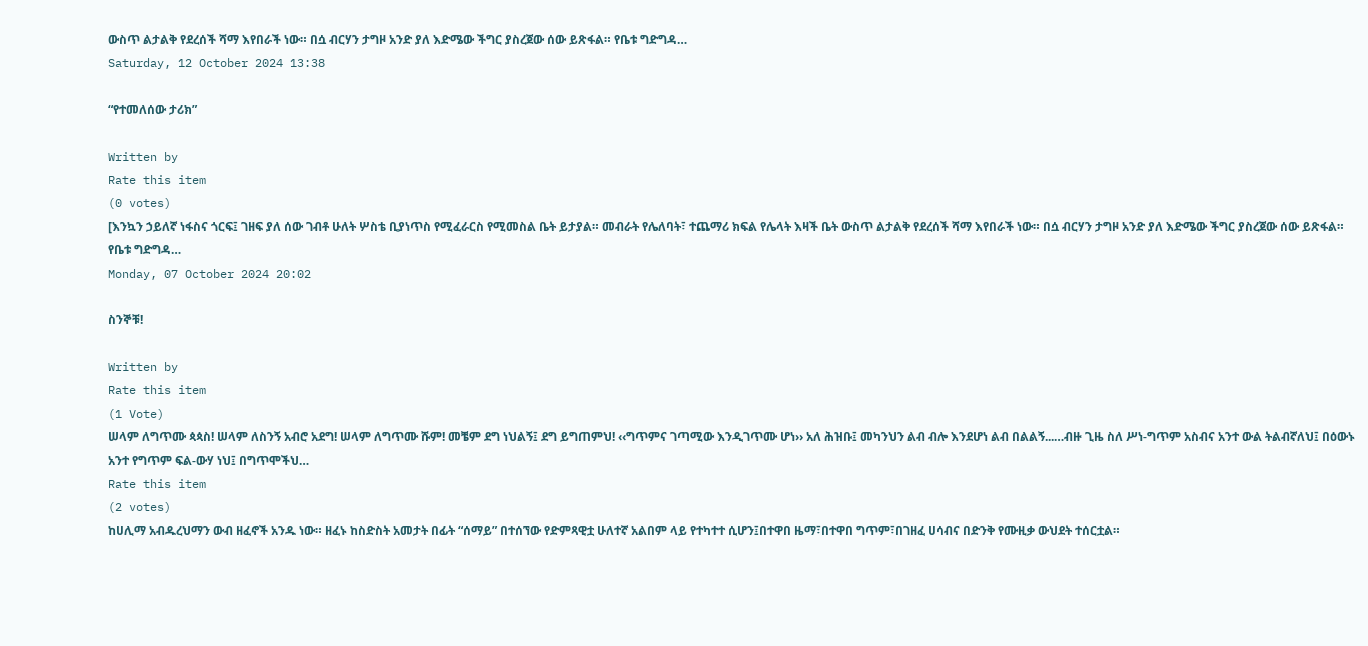ውስጥ ልታልቅ የደረሰች ሻማ እየበራች ነው። በሷ ብርሃን ታግዞ አንድ ያለ እድሜው ችግር ያስረጀው ሰው ይጽፋል። የቤቱ ግድግዳ…
Saturday, 12 October 2024 13:38

“የተመለሰው ታሪክ”

Written by
Rate this item
(0 votes)
[እንኳን ኃይለኛ ነፋስና ጎርፍ፤ ገዘፍ ያለ ሰው ገብቶ ሁለት ሦስቴ ቢያነጥስ የሚፈራርስ የሚመስል ቤት ይታያል። መብራት የሌለባት፣ ተጨማሪ ክፍል የሌላት እዛች ቤት ውስጥ ልታልቅ የደረሰች ሻማ እየበራች ነው። በሷ ብርሃን ታግዞ አንድ ያለ እድሜው ችግር ያስረጀው ሰው ይጽፋል። የቤቱ ግድግዳ…
Monday, 07 October 2024 20:02

ስንኞቹ!

Written by
Rate this item
(1 Vote)
ሠላም ለግጥሙ ጳጳስ! ሠላም ለስንኝ አብሮ አደግ! ሠላም ለግጥሙ ሹም! መቼም ደግ ነህልኝ፤ ደግ ይግጠምህ! ‹‹ግጥምና ገጣሚው እንዲገጥሙ ሆነ›› አለ ሕዝቡ፤ መካንህን ልብ ብሎ እንደሆነ ልብ በልልኝ...…ብዙ ጊዜ ስለ ሥነ-ግጥም አስብና አንተ ውል ትልብኛለህ፤ በዕውኑ አንተ የግጥም ፍል-ውሃ ነህ፤ በግጥሞችህ…
Rate this item
(2 votes)
ከሀሊማ አብዱረህማን ውብ ዘፈኖች አንዱ ነው። ዘፈኑ ከስድስት አመታት በፊት “ሰማይ” በተሰኘው የድምጻዊቷ ሁለተኛ አልበም ላይ የተካተተ ሲሆን፤በተዋበ ዜማ፣በተዋበ ግጥም፣በገዘፈ ሀሳብና በድንቅ የሙዚቃ ውህደት ተሰርቷል።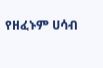የዘፈኑም ሀሳብ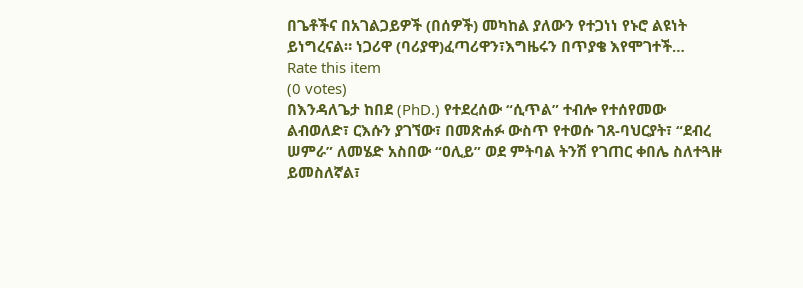በጌቶችና በአገልጋይዎች (በሰዎች) መካከል ያለውን የተጋነነ የኑሮ ልዩነት ይነግረናል። ነጋሪዋ (ባሪያዋ)ፈጣሪዋን፣እግዜሩን በጥያቄ እየሞገተች…
Rate this item
(0 votes)
በእንዳለጌታ ከበደ (PhD.) የተደረሰው “ሲጥል” ተብሎ የተሰየመው ልብወለድ፣ ርእሱን ያገኘው፣ በመጽሐፉ ውስጥ የተወሱ ገጸ-ባህርያት፣ “ደብረ ሠምራ” ለመሄድ አስበው “ዐሊይ” ወደ ምትባል ትንሽ የገጠር ቀበሌ ስለተጓዙ ይመስለኛል፣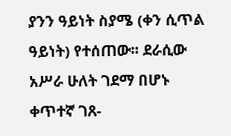ያንን ዓይነት ስያሜ (ቀን ሲጥል ዓይነት) የተሰጠው፡፡ ደራሲው አሥራ ሁለት ገደማ በሆኑ ቀጥተኛ ገጸ-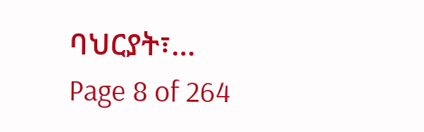ባህርያት፣…
Page 8 of 264